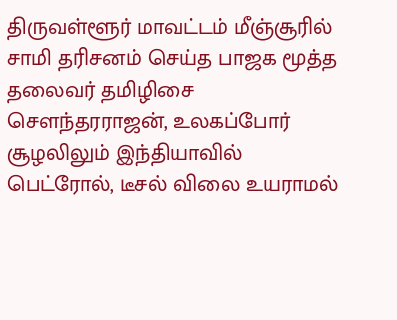திருவள்ளூர் மாவட்டம் மீஞ்சூரில் சாமி தரிசனம் செய்த பாஜக மூத்த தலைவர் தமிழிசை சௌந்தரராஜன், உலகப்போர் சூழலிலும் இந்தியாவில் பெட்ரோல், டீசல் விலை உயராமல்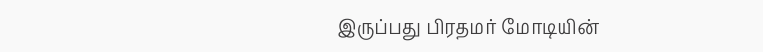இருப்பது பிரதமர் மோடியின்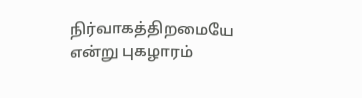நிர்வாகத்திறமையே என்று புகழாரம்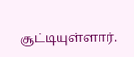சூட்டியுள்ளார்.